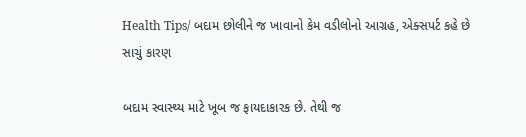Health Tips/ બદામ છોલીને જ ખાવાનો કેમ વડીલોનો આગ્રહ, એક્સપર્ટ કહે છે સાચું કારણ

બદામ સ્વાસ્થ્ય માટે ખૂબ જ ફાયદાકારક છે. તેથી જ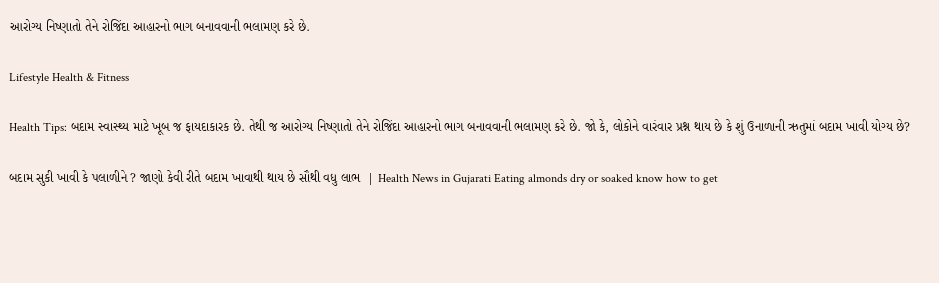આરોગ્ય નિષ્ણાતો તેને રોજિંદા આહારનો ભાગ બનાવવાની ભલામણ કરે છે.

Lifestyle Health & Fitness

Health Tips: બદામ સ્વાસ્થ્ય માટે ખૂબ જ ફાયદાકારક છે. તેથી જ આરોગ્ય નિષ્ણાતો તેને રોજિંદા આહારનો ભાગ બનાવવાની ભલામણ કરે છે. જો કે, લોકોને વારંવાર પ્રશ્ન થાય છે કે શું ઉનાળાની ઋતુમાં બદામ ખાવી યોગ્ય છે?

બદામ સુકી ખાવી કે પલાળીને ? જાણો કેવી રીતે બદામ ખાવાથી થાય છે સૌથી વધુ લાભ  | Health News in Gujarati Eating almonds dry or soaked know how to get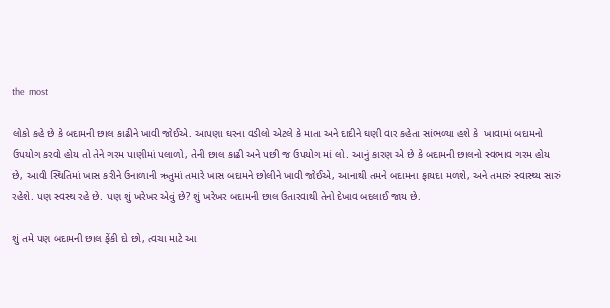the  most

લોકો કહે છે કે બદામની છાલ કાઢીને ખાવી જોઈએ. આપણા ઘરના વડીલો એટલે કે માતા અને દાદીને ઘણી વાર કહેતા સાંભળ્યા હશે કે  ખાવામાં બદામનો ઉપયોગ કરવો હોય તો તેને ગરમ પાણીમાં પલાળો, તેની છાલ કાઢી અને પછી જ ઉપયોગ માં લો. આનું કારણ એ છે કે બદામની છાલનો સ્વભાવ ગરમ હોય છે, આવી સ્થિતિમાં ખાસ કરીને ઉનાળાની ઋતુમાં તમારે ખાસ બદામને છોલીને ખાવી જોઈએ, આનાથી તમને બદામના ફાયદા મળશે, અને તમારું સ્વાસ્થ્ય સારું રહેશે. પણ સ્વસ્થ રહે છે. પણ શું ખરેખર એવું છે? શું ખરેખર બદામની છાલ ઉતારવાથી તેનો દેખાવ બદલાઈ જાય છે.

શું તમે પણ બદામની છાલ ફેંકી દો છો, ત્વચા માટે આ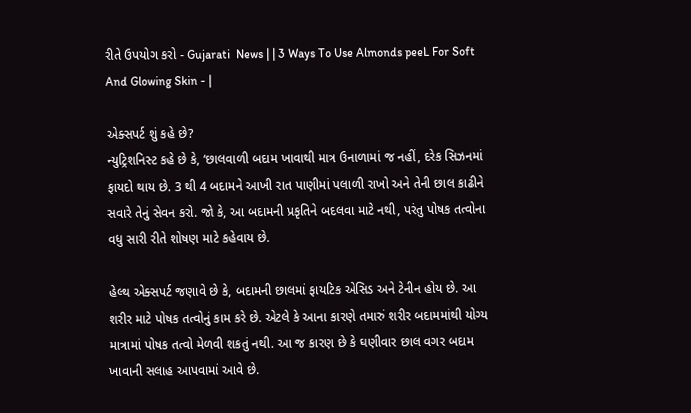રીતે ઉપયોગ કરો - Gujarati  News | | 3 Ways To Use Almonds peeL For Soft And Glowing Skin - |

એક્સપર્ટ શું કહે છે?
ન્યુટ્રિશનિસ્ટ કહે છે કે, ‘છાલવાળી બદામ ખાવાથી માત્ર ઉનાળામાં જ નહીં, દરેક સિઝનમાં ફાયદો થાય છે. 3 થી 4 બદામને આખી રાત પાણીમાં પલાળી રાખો અને તેની છાલ કાઢીને સવારે તેનું સેવન કરો. જો કે, આ બદામની પ્રકૃતિને બદલવા માટે નથી, પરંતુ પોષક તત્વોના વધુ સારી રીતે શોષણ માટે કહેવાય છે.

હેલ્થ એક્સપર્ટ જણાવે છે કે, બદામની છાલમાં ફાયટિક એસિડ અને ટેનીન હોય છે. આ શરીર માટે પોષક તત્વોનું કામ કરે છે. એટલે કે આના કારણે તમારું શરીર બદામમાંથી યોગ્ય માત્રામાં પોષક તત્વો મેળવી શકતું નથી. આ જ કારણ છે કે ઘણીવાર છાલ વગર બદામ ખાવાની સલાહ આપવામાં આવે છે.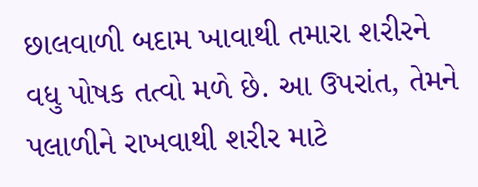છાલવાળી બદામ ખાવાથી તમારા શરીરને વધુ પોષક તત્વો મળે છે. આ ઉપરાંત, તેમને પલાળીને રાખવાથી શરીર માટે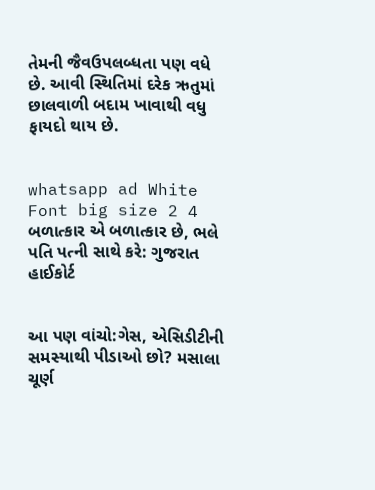તેમની જૈવઉપલબ્ધતા પણ વધે છે. આવી સ્થિતિમાં દરેક ઋતુમાં છાલવાળી બદામ ખાવાથી વધુ ફાયદો થાય છે.


whatsapp ad White Font big size 2 4 બળાત્કાર એ બળાત્કાર છે, ભલે પતિ પત્ની સાથે કરે: ગુજરાત હાઈકોર્ટ


આ પણ વાંચો:ગેસ, એસિડીટીની સમસ્યાથી પીડાઓ છો? મસાલા ચૂર્ણ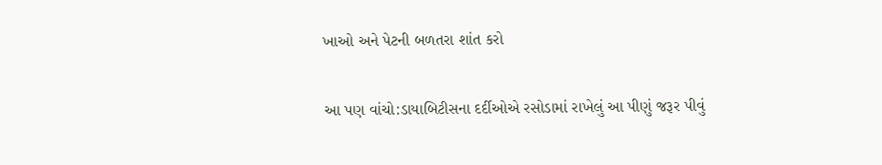ખાઓ અને પેટની બળતરા શાંત કરો

આ પણ વાંચો:ડાયાબિટીસના દર્દીઓએ રસોડામાં રાખેલું આ પીણું જરૂર પીવું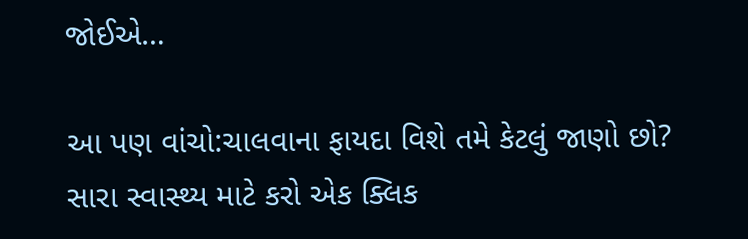જોઈએ…

આ પણ વાંચો:ચાલવાના ફાયદા વિશે તમે કેટલું જાણો છો? સારા સ્વાસ્થ્ય માટે કરો એક ક્લિક